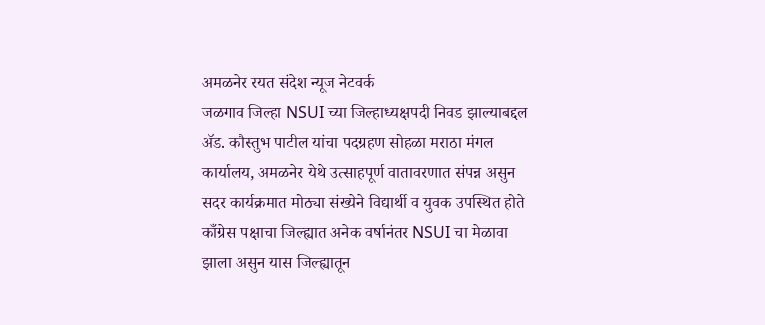अमळनेर रयत संदेश न्यूज नेटवर्क
जळगाव जिल्हा NSUI च्या जिल्हाध्यक्षपदी निवड झाल्याबद्दल ॲड. कौस्तुभ पाटील यांचा पदग्रहण सोहळा मराठा मंगल कार्यालय, अमळनेर येथे उत्साहपूर्ण वातावरणात संपन्न असुन सदर कार्यक्रमात मोठ्या संख्येने विद्यार्थी व युवक उपस्थित होते
काँग्रेस पक्षाचा जिल्ह्यात अनेक वर्षानंतर NSUI चा मेळावा झाला असुन यास जिल्ह्यातून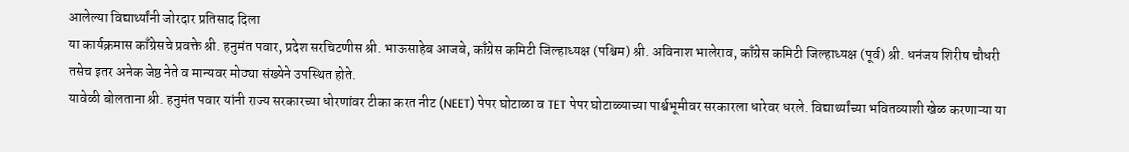आलेल्या विद्यार्थ्यांनी जोरदार प्रतिसाद दिला
या कार्यक्रमास काँग्रेसचे प्रवक्ते श्री. हनुमंत पवार, प्रदेश सरचिटणीस श्री. भाऊसाहेब आजबे, काँग्रेस कमिटी जिल्हाध्यक्ष (पश्चिम) श्री. अविनाश भालेराव, काँग्रेस कमिटी जिल्हाध्यक्ष (पूर्व) श्री. धनंजय शिरीष चौधरी तसेच इतर अनेक जेष्ठ नेते व मान्यवर मोठ्या संख्येने उपस्थित होते.
यावेळी बोलताना श्री. हनुमंत पवार यांनी राज्य सरकारच्या धोरणांवर टीका करत नीट (NEET) पेपर घोटाळा व TET पेपर घोटाळ्याच्या पार्श्वभूमीवर सरकारला धारेवर धरले. विद्यार्थ्यांच्या भवितव्याशी खेळ करणाऱ्या या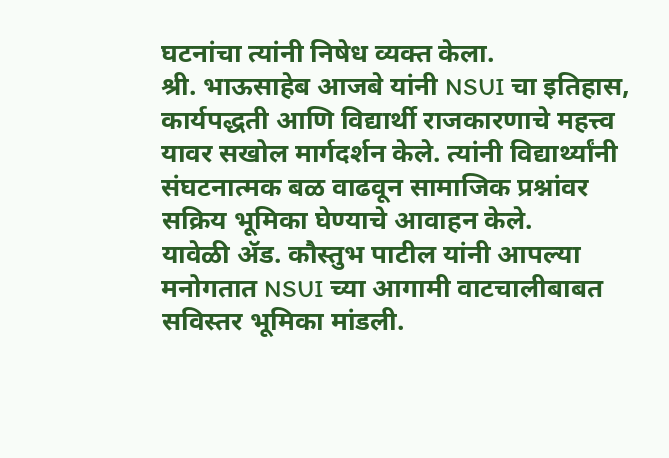घटनांचा त्यांनी निषेध व्यक्त केला.
श्री. भाऊसाहेब आजबे यांनी NSUI चा इतिहास, कार्यपद्धती आणि विद्यार्थी राजकारणाचे महत्त्व यावर सखोल मार्गदर्शन केले. त्यांनी विद्यार्थ्यांनी संघटनात्मक बळ वाढवून सामाजिक प्रश्नांवर सक्रिय भूमिका घेण्याचे आवाहन केले.
यावेळी ॲड. कौस्तुभ पाटील यांनी आपल्या मनोगतात NSUI च्या आगामी वाटचालीबाबत सविस्तर भूमिका मांडली.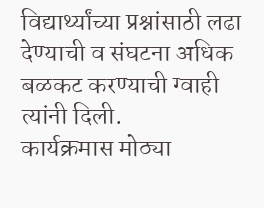विद्यार्थ्यांच्या प्रश्नांसाठी लढा देण्याची व संघटना अधिक बळकट करण्याची ग्वाही त्यांनी दिली.
कार्यक्रमास मोठ्या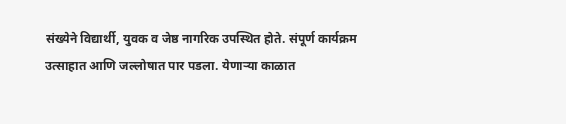संख्येने विद्यार्थी, युवक व जेष्ठ नागरिक उपस्थित होते. संपूर्ण कार्यक्रम उत्साहात आणि जल्लोषात पार पडला. येणाऱ्या काळात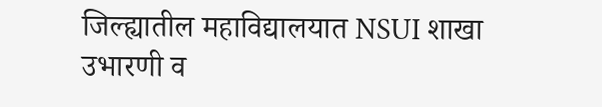जिल्ह्यातील महाविद्यालयात NSUI शाखा उभारणी व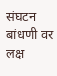संघटन बांधणी वर लक्ष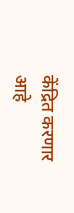केंद्रित करणार आहे